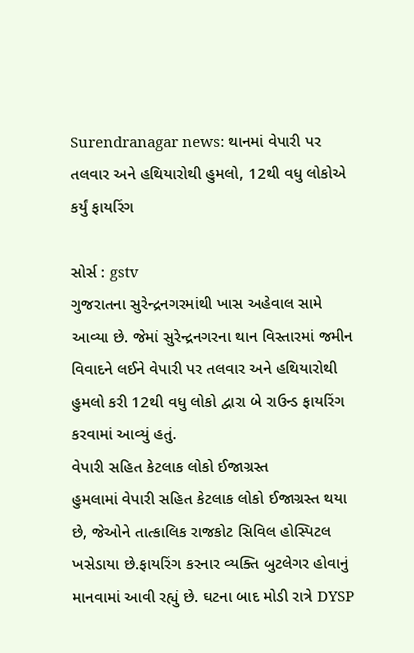Surendranagar news: થાનમાં વેપારી પર તલવાર અને હથિયારોથી હુમલો, 12થી વધુ લોકોએ કર્યું ફાયરિંગ

સોર્સ : gstv
ગુજરાતના સુરેન્દ્રનગરમાંથી ખાસ અહેવાલ સામે આવ્યા છે. જેમાં સુરેન્દ્રનગરના થાન વિસ્તારમાં જમીન વિવાદને લઈને વેપારી પર તલવાર અને હથિયારોથી હુમલો કરી 12થી વધુ લોકો દ્વારા બે રાઉન્ડ ફાયરિંગ કરવામાં આવ્યું હતું.
વેપારી સહિત કેટલાક લોકો ઈજાગ્રસ્ત
હુમલામાં વેપારી સહિત કેટલાક લોકો ઈજાગ્રસ્ત થયા છે, જેઓને તાત્કાલિક રાજકોટ સિવિલ હોસ્પિટલ ખસેડાયા છે.ફાયરિંગ કરનાર વ્યક્તિ બુટલેગર હોવાનું માનવામાં આવી રહ્યું છે. ઘટના બાદ મોડી રાત્રે DYSP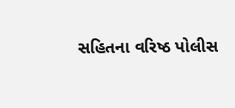સહિતના વરિષ્ઠ પોલીસ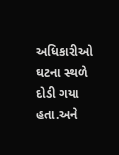અધિકારીઓ ઘટના સ્થળે દોડી ગયા હતા.અને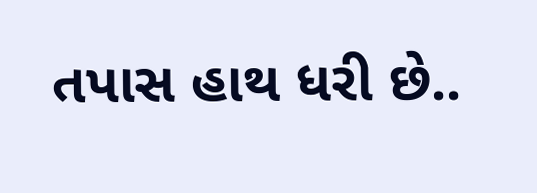તપાસ હાથ ધરી છે..